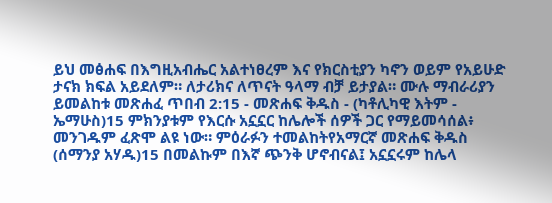ይህ መፅሐፍ በእግዚአብሔር አልተነፀረም እና የክርስቲያን ካኖን ወይም የአይሁድ ታናክ ክፍል አይደለም። ለታሪክና ለጥናት ዓላማ ብቻ ይታያል። ሙሉ ማብራሪያን ይመልከቱ መጽሐፈ ጥበብ 2:15 - መጽሐፍ ቅዱስ - (ካቶሊካዊ እትም - ኤማሁስ)15 ምክንያቱም የእርሱ አኗኗር ከሌሎች ሰዎች ጋር የማይመሳሰል፥ መንገዱም ፈጽሞ ልዩ ነው። ምዕራፉን ተመልከትየአማርኛ መጽሐፍ ቅዱስ (ሰማንያ አሃዱ)15 በመልኩም በእኛ ጭንቅ ሆኖብናል፤ አኗኗሩም ከሌላ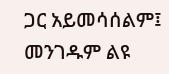ጋር አይመሳሰልም፤ መንገዱም ልዩ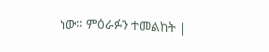ነው። ምዕራፉን ተመልከት |